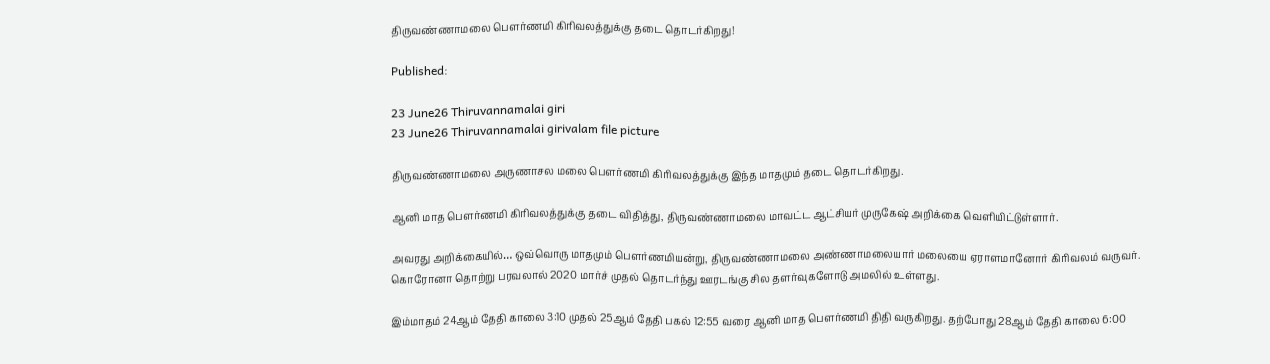திருவண்ணாமலை பௌர்ணமி கிரிவலத்துக்கு தடை தொடர்கிறது!

Published:

23 June26 Thiruvannamalai giri
23 June26 Thiruvannamalai girivalam file picture

திருவண்ணாமலை அருணாசல மலை பௌர்ணமி கிரிவலத்துக்கு இந்த மாதமும் தடை தொடர்கிறது.

ஆனி மாத பௌர்ணமி கிரிவலத்துக்கு தடை விதித்து, திருவண்ணாமலை மாவட்ட ஆட்சியர் முருகேஷ் அறிக்கை வெளியிட்டுள்ளார்.

அவரது அறிக்கையில்… ஒவ்வொரு மாதமும் பௌர்ணமியன்று, திருவண்ணாமலை அண்ணாமலையார் மலையை ஏராளமானோர் கிரிவலம் வருவர். கொரோனா தொற்று பரவலால் 2020 மார்ச் முதல் தொடர்ந்து ஊரடங்கு சில தளர்வுகளோடு அமலில் உள்ளது.

இம்மாதம் 24ஆம் தேதி காலை 3:10 முதல் 25ஆம் தேதி பகல் 12:55 வரை ஆனி மாத பௌர்ணமி திதி வருகிறது. தற்போது 28ஆம் தேதி காலை 6:00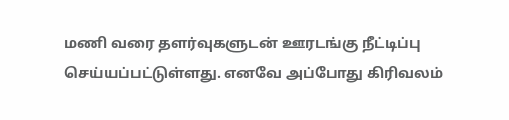மணி வரை தளர்வுகளுடன் ஊரடங்கு நீட்டிப்பு செய்யப்பட்டுள்ளது. எனவே அப்போது கிரிவலம்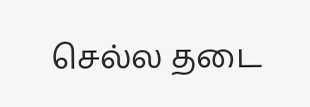செல்ல தடை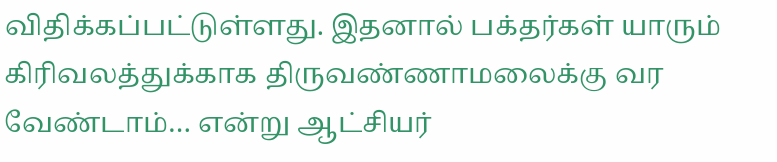விதிக்கப்பட்டுள்ளது. இதனால் பக்தர்கள் யாரும் கிரிவலத்துக்காக திருவண்ணாமலைக்கு வர வேண்டாம்… என்று ஆட்சியர்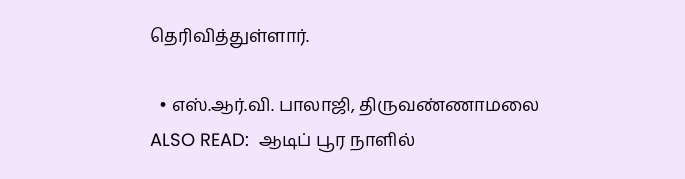தெரிவித்துள்ளார்.

  • எஸ்.ஆர்.வி. பாலாஜி, திருவண்ணாமலை
ALSO READ:  ஆடிப் பூர நாளில்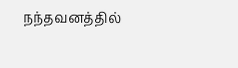நந்தவனத்தில்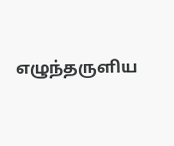எழுந்தருளிய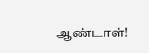ஆண்டாள்!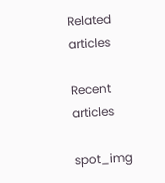Related articles

Recent articles

spot_img